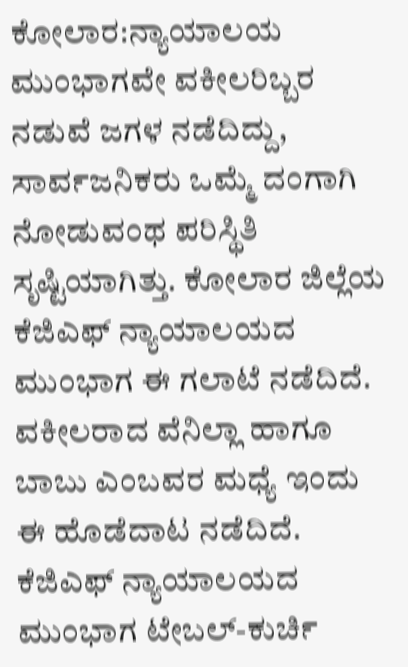ಕೋಲಾರ:ನ್ಯಾಯಾಲಯ ಮುಂಭಾಗವೇ ವಕೀಲರಿಬ್ಬರ ನಡುವೆ ಜಗಳ ನಡೆದಿದ್ದು, ಸಾರ್ವಜನಿಕರು ಒಮ್ಮೆ ದಂಗಾಗಿ ನೋಡುವಂಥ ಪರಿಸ್ಥಿತಿ ಸೃಷ್ಟಿಯಾಗಿತ್ತು. ಕೋಲಾರ ಜಿಲ್ಲೆಯ ಕೆಜಿಎಫ್ ನ್ಯಾಯಾಲಯದ ಮುಂಭಾಗ ಈ ಗಲಾಟೆ ನಡೆದಿದೆ.
ವಕೀಲರಾದ ವೆನಿಲ್ಲಾ ಹಾಗೂ ಬಾಬು ಎಂಬವರ ಮಧ್ಯೆ ಇಂದು ಈ ಹೊಡೆದಾಟ ನಡೆದಿದೆ. ಕೆಜಿಎಫ್ ನ್ಯಾಯಾಲಯದ ಮುಂಭಾಗ ಟೇಬಲ್-ಕುರ್ಚಿ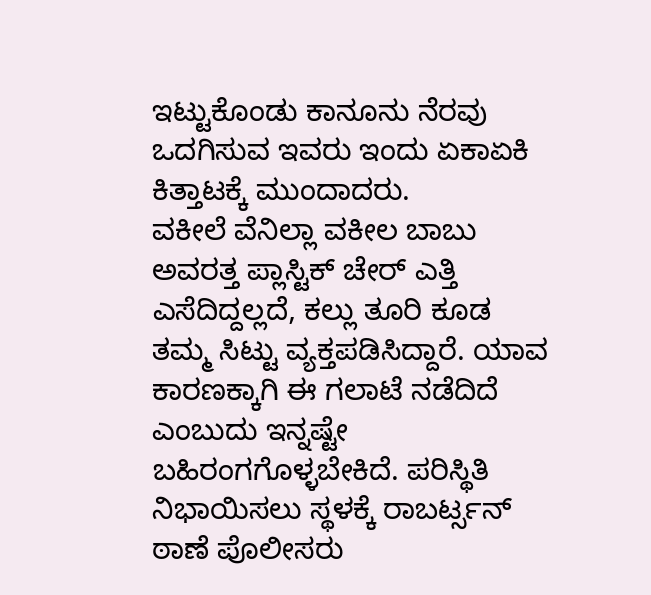ಇಟ್ಟುಕೊಂಡು ಕಾನೂನು ನೆರವು ಒದಗಿಸುವ ಇವರು ಇಂದು ಏಕಾಏಕಿ ಕಿತ್ತಾಟಕ್ಕೆ ಮುಂದಾದರು.
ವಕೀಲೆ ವೆನಿಲ್ಲಾ ವಕೀಲ ಬಾಬು ಅವರತ್ತ ಪ್ಲಾಸ್ಟಿಕ್ ಚೇರ್ ಎತ್ತಿ ಎಸೆದಿದ್ದಲ್ಲದೆ, ಕಲ್ಲು ತೂರಿ ಕೂಡ ತಮ್ಮ ಸಿಟ್ಟು ವ್ಯಕ್ತಪಡಿಸಿದ್ದಾರೆ. ಯಾವ ಕಾರಣಕ್ಕಾಗಿ ಈ ಗಲಾಟೆ ನಡೆದಿದೆ ಎಂಬುದು ಇನ್ನಷ್ಟೇ ಬಹಿರಂಗಗೊಳ್ಳಬೇಕಿದೆ. ಪರಿಸ್ಥಿತಿ ನಿಭಾಯಿಸಲು ಸ್ಥಳಕ್ಕೆ ರಾಬರ್ಟ್ಸನ್ ಠಾಣೆ ಪೊಲೀಸರು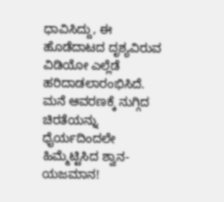ಧಾವಿಸಿದ್ದು, ಈ ಹೊಡೆದಾಟದ ದೃಶ್ಯವಿರುವ ವಿಡಿಯೋ ಎಲ್ಲೆಡೆ ಹರಿದಾಡಲಾರಂಭಿಸಿದೆ.
ಮನೆ ಆವರಣಕ್ಕೆ ನುಗ್ಗಿದ ಚಿರತೆಯನ್ನು ಧೈರ್ಯದಿಂದಲೇ ಹಿಮ್ಮೆಟ್ಟಿಸಿದ ಶ್ವಾನ-ಯಜಮಾನ!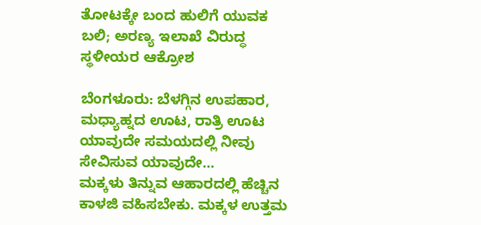ತೋಟಕ್ಕೇ ಬಂದ ಹುಲಿಗೆ ಯುವಕ ಬಲಿ; ಅರಣ್ಯ ಇಲಾಖೆ ವಿರುದ್ಧ ಸ್ಥಳೀಯರ ಆಕ್ರೋಶ

ಬೆಂಗಳೂರು: ಬೆಳಗ್ಗಿನ ಉಪಹಾರ, ಮಧ್ಯಾಹ್ನದ ಊಟ, ರಾತ್ರಿ ಊಟ ಯಾವುದೇ ಸಮಯದಲ್ಲಿ ನೀವು ಸೇವಿಸುವ ಯಾವುದೇ…
ಮಕ್ಕಳು ತಿನ್ನುವ ಆಹಾರದಲ್ಲಿ ಹೆಚ್ಚಿನ ಕಾಳಜಿ ವಹಿಸಬೇಕು. ಮಕ್ಕಳ ಉತ್ತಮ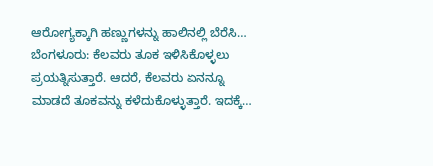ಆರೋಗ್ಯಕ್ಕಾಗಿ ಹಣ್ಣುಗಳನ್ನು ಹಾಲಿನಲ್ಲಿ ಬೆರೆಸಿ…
ಬೆಂಗಳೂರು: ಕೆಲವರು ತೂಕ ಇಳಿಸಿಕೊಳ್ಳಲು ಪ್ರಯತ್ನಿಸುತ್ತಾರೆ. ಆದರೆ, ಕೆಲವರು ಏನನ್ನೂ ಮಾಡದೆ ತೂಕವನ್ನು ಕಳೆದುಕೊಳ್ಳುತ್ತಾರೆ. ಇದಕ್ಕೆ…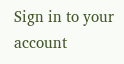Sign in to your account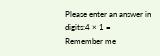Please enter an answer in digits:4 × 1 =
Remember me